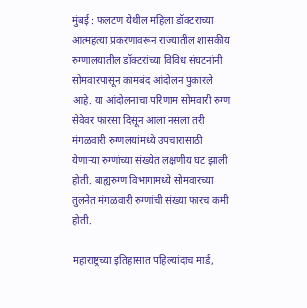मुंबई : फलटण येथील महिला डॉक्टराच्या आत्महत्या प्रकरणावरून राज्यातील शासकीय रुग्णालयातील डॉक्टरांच्या विविध संघटनांनी सोमवारपासून कामबंद आंदोलन पुकारले आहे. या आंदोलनाचा परिणाम सोमवारी रुग्ण सेवेवर फारसा दिसून आला नसला तरी मंगळवारी रुग्णलयांमध्ये उपचारासाठी येणाऱ्या रुग्णांच्या संख्येत लक्षणीय घट झाली होती. बाह्यरुग्ण विभागामध्ये सोमवारच्या तुलनेत मंगळवारी रुग्णांची संख्या फारच कमी होती.

महाराष्ट्रच्या इतिहासात पहिल्यांदाच मार्ड,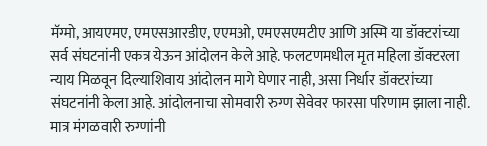मॅग्मो, आयएमए, एमएसआरडीए, एएमओ, एमएसएमटीए आणि अस्मि या डॉक्टरांच्या सर्व संघटनांनी एकत्र येऊन आंदोलन केले आहे. फलटणमधील मृत महिला डॉक्टरला न्याय मिळवून दिल्याशिवाय आंदोलन मागे घेणार नाही, असा निर्धार डॉक्टरांच्या संघटनांनी केला आहे. आंदोलनाचा सोमवारी रुग्ण सेवेवर फारसा परिणाम झाला नाही. मात्र मंगळवारी रुग्णांनी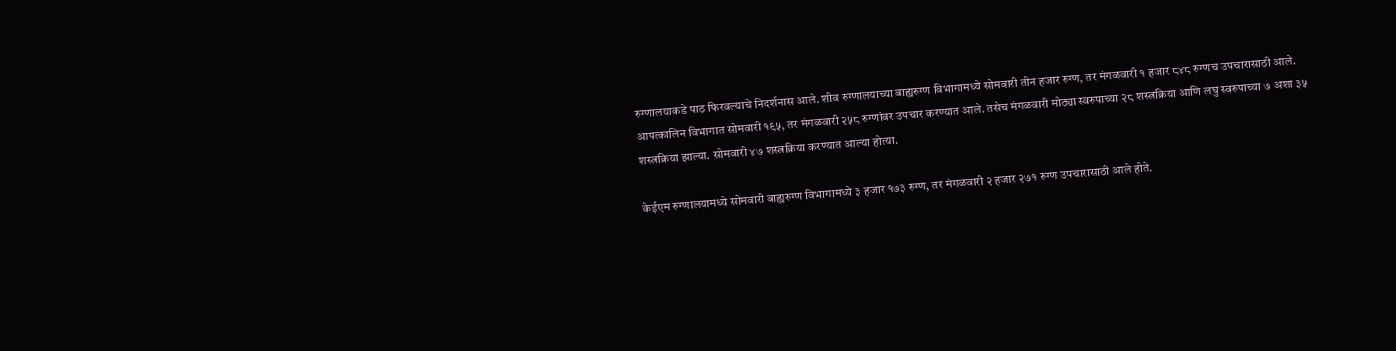रुग्णालयाकडे पाठ फिरवल्याचे निदर्शनास आले. शीव रुग्णालयाच्या बाह्यरुग्ण विभागामध्ये सोमवारी तीन हजार रुग्ण, तर मंगळवारी १ हजार ८४८ रुग्णच उपचारासाठी आले. आपत्कालिन विभागात सोमवारी १९५, तर मंगळवारी २५८ रुग्णांवर उपचार करण्यात आले. तसेच मंगळवारी मोठ्या स्वरुपाच्या २८ शस्त्रक्रिया आणि लघु स्वरुपाच्या ७ अशा ३५ शस्त्रक्रिया झाल्या. सोमवारी ४७ शस्त्रक्रिया करण्यात आल्या होत्या.

केईएम रुग्णालयामध्ये सोमवारी बाह्यरुग्ण विभागामध्ये ३ हजार १७३ रुग्ण, तर मंगळवारी २ हजार २७१ रुग्ण उपचारासाठी आले होते.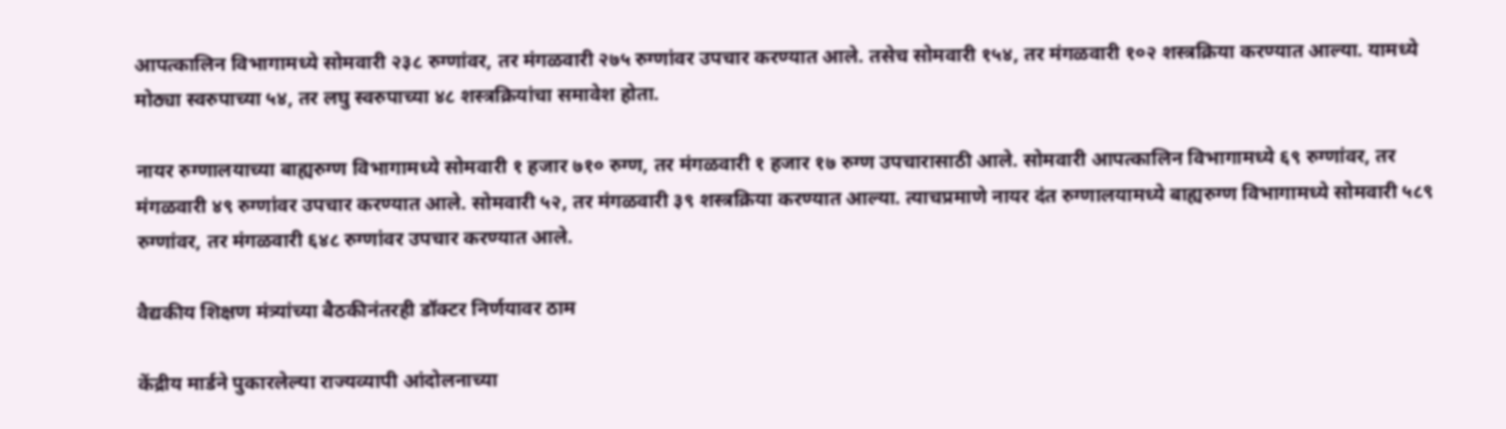आपत्कालिन विभागामध्ये सोमवारी २३८ रुग्णांवर, तर मंगळवारी २७५ रुग्णांवर उपचार करण्यात आले. तसेच सोमवारी १५४, तर मंगळवारी १०२ शस्त्रक्रिया करण्यात आल्या. यामध्ये मोठ्या स्वरुपाच्या ५४, तर लघु स्वरुपाच्या ४८ शस्त्रक्रियांचा समावेश होता.

नायर रुग्णालयाच्या बाह्यरुग्ण विभागामध्ये सोमवारी १ हजार ७१० रुग्ण, तर मंगळवारी १ हजार १७ रुग्ण उपचारासाठी आले. सोमवारी आपत्कालिन विभागामध्ये ६९ रुग्णांवर, तर मंगळवारी ४९ रुग्णांवर उपचार करण्यात आले. सोमवारी ५२, तर मंगळवारी ३९ शस्त्रक्रिया करण्यात आल्या. त्याचप्रमाणे नायर दंत रुग्णालयामध्ये बाह्यरुग्ण विभागामध्ये सोमवारी ५८९ रुग्णांवर, तर मंगळवारी ६४८ रुग्णांवर उपचार करण्यात आले.

वैद्यकीय शिक्षण मंत्र्यांच्या बैठकीनंतरही डॉक्टर निर्णयावर ठाम

केंद्रीय मार्डने पुकारलेल्या राज्यव्यापी आंदोलनाच्या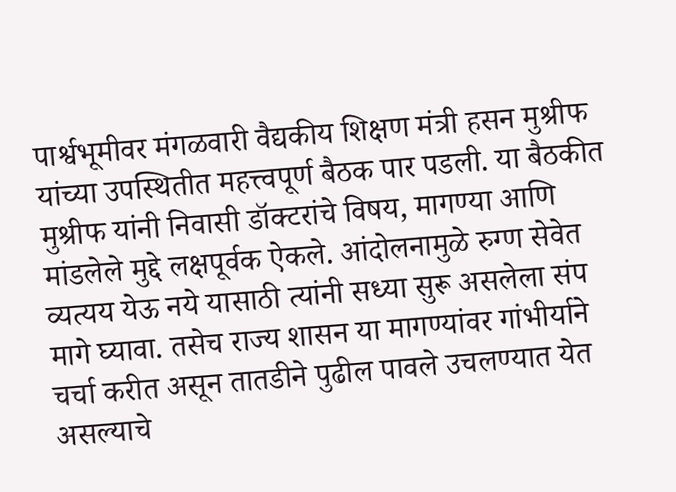पार्श्वभूमीवर मंगळवारी वैद्यकीय शिक्षण मंत्री हसन मुश्रीफ यांच्या उपस्थितीत महत्त्वपूर्ण बैठक पार पडली. या बैठकीत मुश्रीफ यांनी निवासी डॉक्टरांचे विषय, मागण्या आणि मांडलेले मुद्दे लक्षपूर्वक ऐकले. आंदोलनामुळे रुग्ण सेवेत व्यत्यय येऊ नये यासाठी त्यांनी सध्या सुरू असलेला संप मागे घ्यावा. तसेच राज्य शासन या मागण्यांवर गांभीर्याने चर्चा करीत असून तातडीने पुढील पावले उचलण्यात येत असल्याचे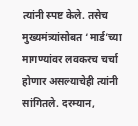त्यांनी स्पष्ट केले. तसेच मुख्यमंत्र्यांसोबत ‘मार्ड’च्या मागण्यांवर लवकरच चर्चा होणार असल्याचेही त्यांनी सांगितले. दरम्यान,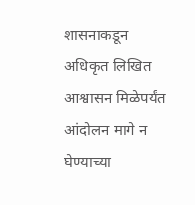शासनाकडून अधिकृत लिखित आश्वासन मिळेपर्यंत आंदोलन मागे न घेण्याच्या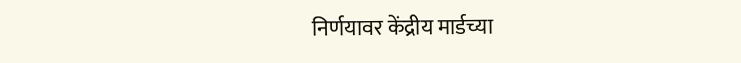निर्णयावर केंद्रीय मार्डच्या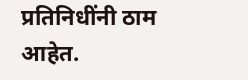प्रतिनिधींनी ठाम आहेत.